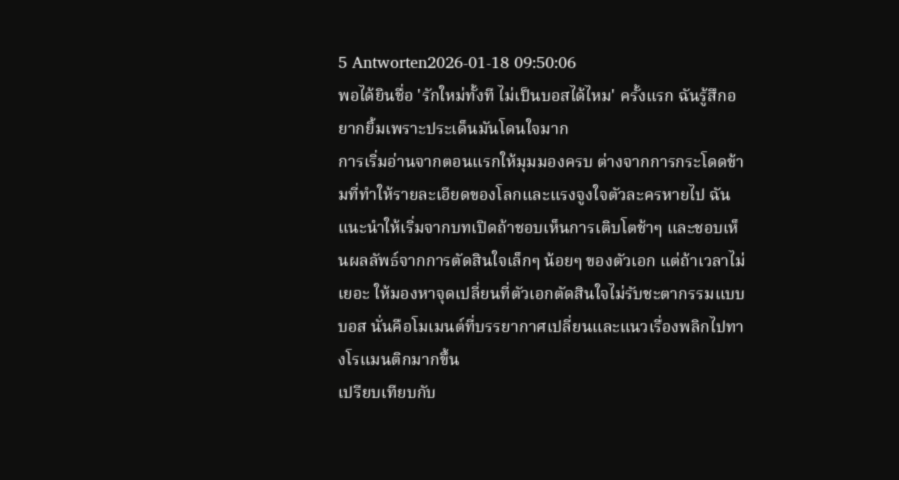5 Antworten2026-01-18 09:50:06
พอได้ยินชื่อ 'รักใหม่ทั้งที ไม่เป็นบอสได้ไหม' ครั้งแรก ฉันรู้สึกอยากยิ้มเพราะประเด็นมันโดนใจมาก
การเริ่มอ่านจากตอนแรกให้มุมมองครบ ต่างจากการกระโดดข้ามที่ทำให้รายละเอียดของโลกและแรงจูงใจตัวละครหายไป ฉันแนะนำให้เริ่มจากบทเปิดถ้าชอบเห็นการเติบโตช้าๆ และชอบเห็นผลลัพธ์จากการตัดสินใจเล็กๆ น้อยๆ ของตัวเอก แต่ถ้าเวลาไม่เยอะ ให้มองหาจุดเปลี่ยนที่ตัวเอกตัดสินใจไม่รับชะตากรรมแบบบอส นั่นคือโมเมนต์ที่บรรยากาศเปลี่ยนและแนวเรื่องพลิกไปทางโรแมนติกมากขึ้น
เปรียบเทียบกับ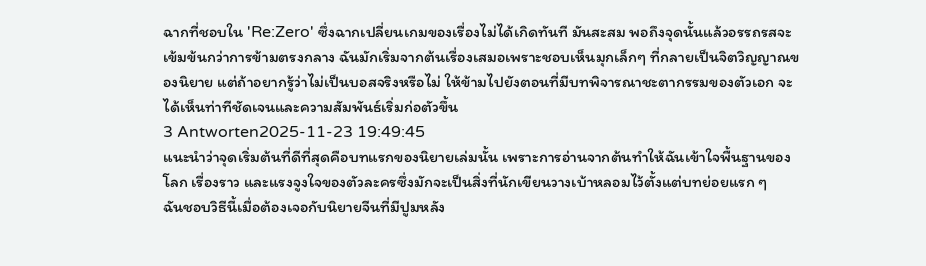ฉากที่ชอบใน 'Re:Zero' ซึ่งฉากเปลี่ยนเกมของเรื่องไม่ได้เกิดทันที มันสะสม พอถึงจุดนั้นแล้วอรรถรสจะเข้มข้นกว่าการข้ามตรงกลาง ฉันมักเริ่มจากต้นเรื่องเสมอเพราะชอบเห็นมุกเล็กๆ ที่กลายเป็นจิตวิญญาณของนิยาย แต่ถ้าอยากรู้ว่าไม่เป็นบอสจริงหรือไม่ ให้ข้ามไปยังตอนที่มีบทพิจารณาชะตากรรมของตัวเอก จะได้เห็นท่าทีชัดเจนและความสัมพันธ์เริ่มก่อตัวขึ้น
3 Antworten2025-11-23 19:49:45
แนะนำว่าจุดเริ่มต้นที่ดีที่สุดคือบทแรกของนิยายเล่มนั้น เพราะการอ่านจากต้นทำให้ฉันเข้าใจพื้นฐานของโลก เรื่องราว และแรงจูงใจของตัวละครซึ่งมักจะเป็นสิ่งที่นักเขียนวางเบ้าหลอมไว้ตั้งแต่บทย่อยแรก ๆ
ฉันชอบวิธีนี้เมื่อต้องเจอกับนิยายจีนที่มีปูมหลัง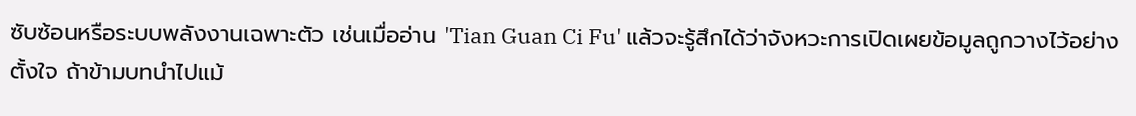ซับซ้อนหรือระบบพลังงานเฉพาะตัว เช่นเมื่ออ่าน 'Tian Guan Ci Fu' แล้วจะรู้สึกได้ว่าจังหวะการเปิดเผยข้อมูลถูกวางไว้อย่างตั้งใจ ถ้าข้ามบทนำไปแม้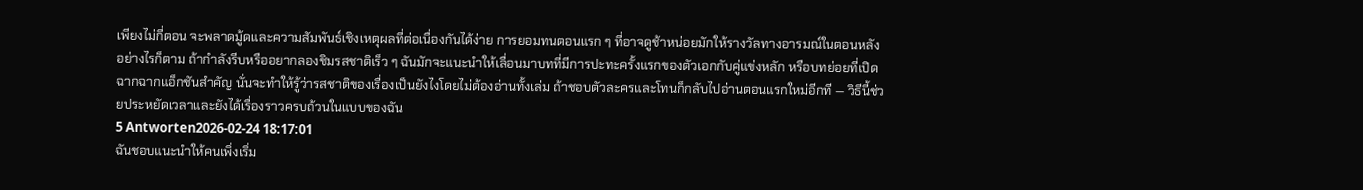เพียงไม่กี่ตอน จะพลาดมู้ดและความสัมพันธ์เชิงเหตุผลที่ต่อเนื่องกันได้ง่าย การยอมทนตอนแรก ๆ ที่อาจดูช้าหน่อยมักให้รางวัลทางอารมณ์ในตอนหลัง
อย่างไรก็ตาม ถ้ากำลังรีบหรืออยากลองชิมรสชาติเร็ว ๆ ฉันมักจะแนะนำให้เลื่อนมาบทที่มีการปะทะครั้งแรกของตัวเอกกับคู่แข่งหลัก หรือบทย่อยที่เปิดฉากฉากแอ็กชันสำคัญ นั่นจะทำให้รู้ว่ารสชาติของเรื่องเป็นยังไงโดยไม่ต้องอ่านทั้งเล่ม ถ้าชอบตัวละครและโทนก็กลับไปอ่านตอนแรกใหม่อีกที — วิธีนี้ช่วยประหยัดเวลาและยังได้เรื่องราวครบถ้วนในแบบของฉัน
5 Antworten2026-02-24 18:17:01
ฉันชอบแนะนำให้คนเพิ่งเริ่ม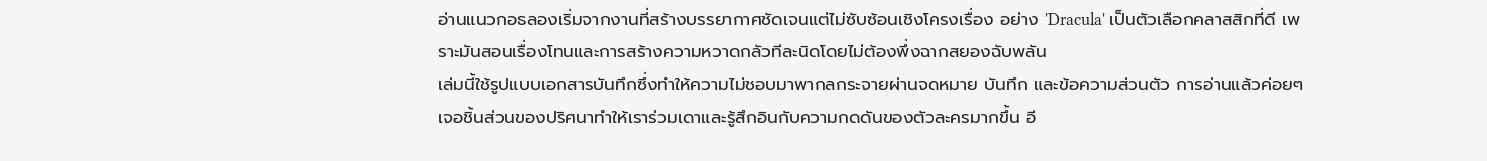อ่านแนวกอธลองเริ่มจากงานที่สร้างบรรยากาศชัดเจนแต่ไม่ซับซ้อนเชิงโครงเรื่อง อย่าง 'Dracula' เป็นตัวเลือกคลาสสิกที่ดี เพราะมันสอนเรื่องโทนและการสร้างความหวาดกลัวทีละนิดโดยไม่ต้องพึ่งฉากสยองฉับพลัน
เล่มนี้ใช้รูปแบบเอกสารบันทึกซึ่งทำให้ความไม่ชอบมาพากลกระจายผ่านจดหมาย บันทึก และข้อความส่วนตัว การอ่านแล้วค่อยๆ เจอชิ้นส่วนของปริศนาทำให้เราร่วมเดาและรู้สึกอินกับความกดดันของตัวละครมากขึ้น อี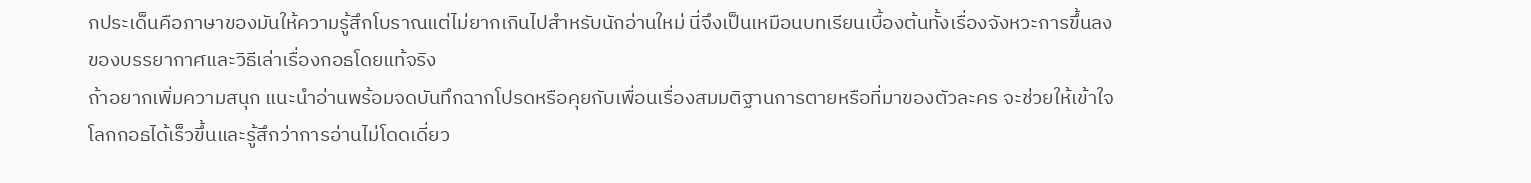กประเด็นคือภาษาของมันให้ความรู้สึกโบราณแต่ไม่ยากเกินไปสำหรับนักอ่านใหม่ นี่จึงเป็นเหมือนบทเรียนเบื้องต้นทั้งเรื่องจังหวะการขึ้นลงของบรรยากาศและวิธีเล่าเรื่องกอธโดยแท้จริง
ถ้าอยากเพิ่มความสนุก แนะนำอ่านพร้อมจดบันทึกฉากโปรดหรือคุยกับเพื่อนเรื่องสมมติฐานการตายหรือที่มาของตัวละคร จะช่วยให้เข้าใจโลกกอธได้เร็วขึ้นและรู้สึกว่าการอ่านไม่โดดเดี่ยว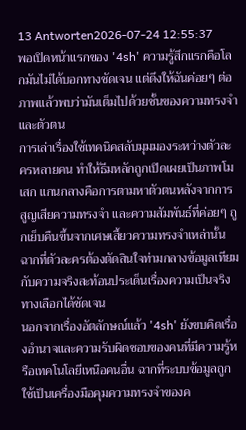13 Antworten2026-07-24 12:55:37
พอเปิดหน้าแรกของ '4sh' ความรู้สึกแรกคือโลกมันไม่ได้บอกทางชัดเจน แต่ดึงให้ฉันค่อยๆ ต่อภาพแล้วพบว่ามันเต็มไปด้วยชั้นของความทรงจำและตัวตน
การเล่าเรื่องใช้เทคนิคสลับมุมมองระหว่างตัวละครหลายคน ทำให้ธีมหลักถูกเปิดเผยเป็นภาพโมเสก แกนกลางคือการตามหาตัวตนหลังจากการสูญเสียความทรงจำ และความสัมพันธ์ที่ค่อยๆ ถูกเย็บคืนขึ้นจากเศษเสี้ยวความทรงจำเหล่านั้น ฉากที่ตัวละครต้องตัดสินใจท่ามกลางข้อมูลเทียมกับความจริงสะท้อนประเด็นเรื่องความเป็นจริงทางเลือกได้ชัดเจน
นอกจากเรื่องอัตลักษณ์แล้ว '4sh' ยังขบคิดเรื่องอำนาจและความรับผิดชอบของคนที่มีความรู้หรือเทคโนโลยีเหนือคนอื่น ฉากที่ระบบข้อมูลถูกใช้เป็นเครื่องมือคุมความทรงจำของค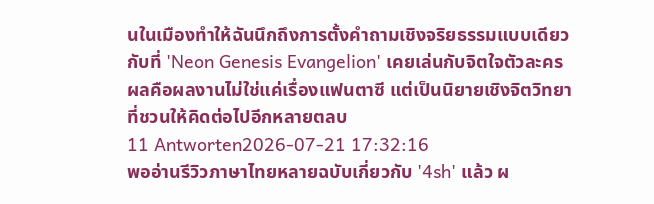นในเมืองทำให้ฉันนึกถึงการตั้งคำถามเชิงจริยธรรมแบบเดียวกับที่ 'Neon Genesis Evangelion' เคยเล่นกับจิตใจตัวละคร ผลคือผลงานไม่ใช่แค่เรื่องแฟนตาซี แต่เป็นนิยายเชิงจิตวิทยาที่ชวนให้คิดต่อไปอีกหลายตลบ
11 Antworten2026-07-21 17:32:16
พออ่านรีวิวภาษาไทยหลายฉบับเกี่ยวกับ '4sh' แล้ว ผ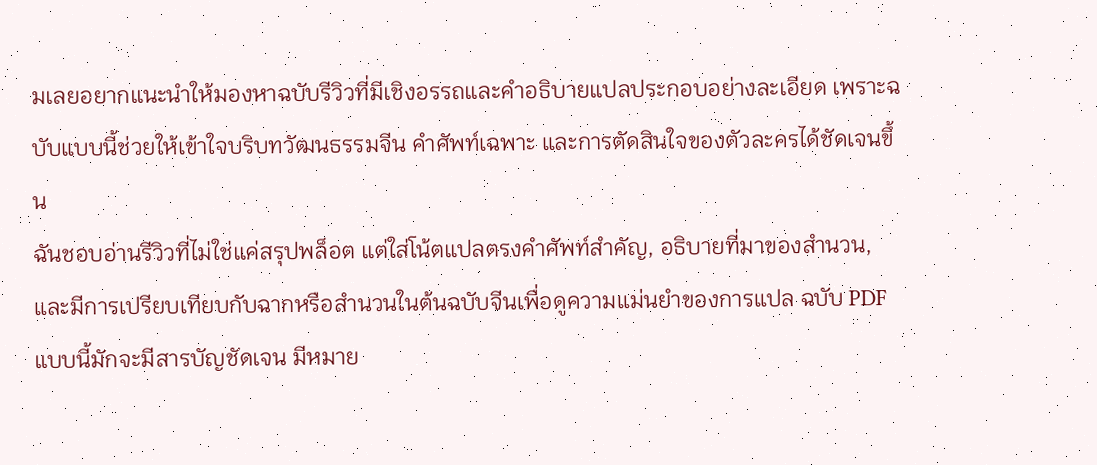มเลยอยากแนะนำให้มองหาฉบับรีวิวที่มีเชิงอรรถและคำอธิบายแปลประกอบอย่างละเอียด เพราะฉบับแบบนี้ช่วยให้เข้าใจบริบทวัฒนธรรมจีน คำศัพท์เฉพาะ และการตัดสินใจของตัวละครได้ชัดเจนขึ้น
ฉันชอบอ่านรีวิวที่ไม่ใช่แค่สรุปพล็อต แต่ใส่โน้ตแปลตรงคำศัพท์สำคัญ, อธิบายที่มาของสำนวน, และมีการเปรียบเทียบกับฉากหรือสำนวนในต้นฉบับจีนเพื่อดูความแม่นยำของการแปล ฉบับ PDF แบบนี้มักจะมีสารบัญชัดเจน มีหมาย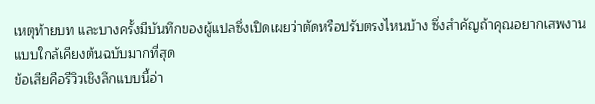เหตุท้ายบท และบางครั้งมีบันทึกของผู้แปลซึ่งเปิดเผยว่าตัดหรือปรับตรงไหนบ้าง ซึ่งสำคัญถ้าคุณอยากเสพงานแบบใกล้เคียงต้นฉบับมากที่สุด
ข้อเสียคือรีวิวเชิงลึกแบบนี้อ่า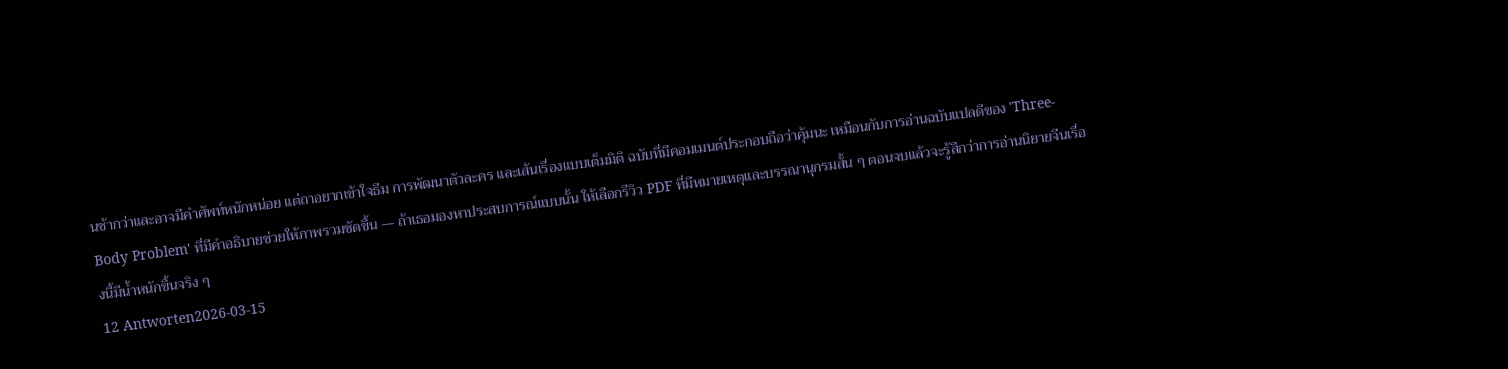นช้ากว่าและอาจมีคำศัพท์หนักหน่อย แต่ถาอยากเข้าใจธีม การพัฒนาตัวละคร และเส้นเรื่องแบบเต็มมิติ ฉบับที่มีคอมเมนต์ประกอบถือว่าคุ้มนะ เหมือนกับการอ่านฉบับแปลดีของ 'Three-Body Problem' ที่มีคำอธิบายช่วยให้ภาพรวมชัดขึ้น — ถ้าเธอมองหาประสบการณ์แบบนั้น ให้เลือกรีวิว PDF ที่มีหมายเหตุและบรรณานุกรมสั้น ๆ ตอนจบแล้วจะรู้สึกว่าการอ่านนิยายจีนเรื่องนี้มีน้ำหนักขึ้นจริง ๆ
12 Antworten2026-03-15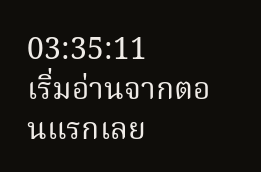03:35:11
เริ่มอ่านจากตอนแรกเลย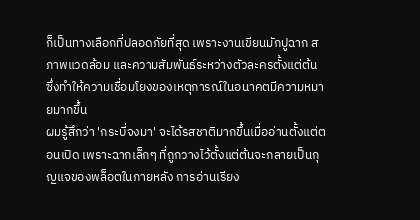ก็เป็นทางเลือกที่ปลอดภัยที่สุด เพราะงานเขียนมักปูฉาก สภาพแวดล้อม และความสัมพันธ์ระหว่างตัวละครตั้งแต่ต้น ซึ่งทำให้ความเชื่อมโยงของเหตุการณ์ในอนาคตมีความหมายมากขึ้น
ผมรู้สึกว่า 'กระบี่จงมา' จะได้รสชาติมากขึ้นเมื่ออ่านตั้งแต่ตอนเปิด เพราะฉากเล็กๆ ที่ถูกวางไว้ตั้งแต่ต้นจะกลายเป็นกุญแจของพล็อตในภายหลัง การอ่านเรียง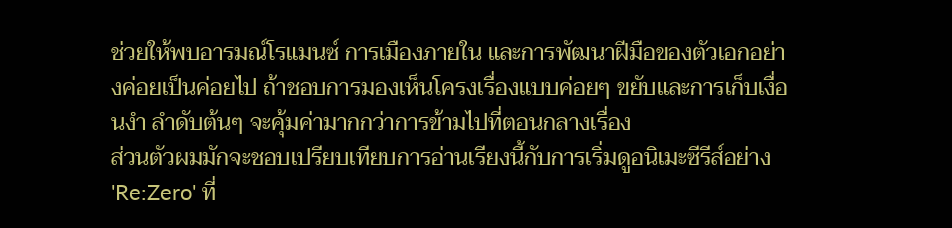ช่วยให้พบอารมณ์โรแมนซ์ การเมืองภายใน และการพัฒนาฝีมือของตัวเอกอย่างค่อยเป็นค่อยไป ถ้าชอบการมองเห็นโครงเรื่องแบบค่อยๆ ขยับและการเก็บเงื่อนงำ ลำดับต้นๆ จะคุ้มค่ามากกว่าการข้ามไปที่ตอนกลางเรื่อง
ส่วนตัวผมมักจะชอบเปรียบเทียบการอ่านเรียงนี้กับการเริ่มดูอนิเมะซีรีส์อย่าง 'Re:Zero' ที่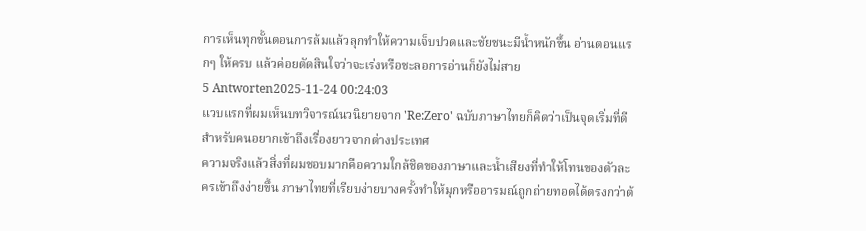การเห็นทุกขั้นตอนการล้มแล้วลุกทำให้ความเจ็บปวดและชัยชนะมีน้ำหนักขึ้น อ่านตอนแรกๆ ให้ครบ แล้วค่อยตัดสินใจว่าจะเร่งหรือชะลอการอ่านก็ยังไม่สาย
5 Antworten2025-11-24 00:24:03
แวบแรกที่ผมเห็นบทวิจารณ์นวนิยายจาก 'Re:Zero' ฉบับภาษาไทยก็คิดว่าเป็นจุดเริ่มที่ดีสำหรับคนอยากเข้าถึงเรื่องยาวจากต่างประเทศ
ความจริงแล้วสิ่งที่ผมชอบมากคือความใกล้ชิดของภาษาและน้ำเสียงที่ทำให้โทนของตัวละครเข้าถึงง่ายขึ้น ภาษาไทยที่เรียบง่ายบางครั้งทำให้มุกหรืออารมณ์ถูกถ่ายทอดได้ตรงกว่าต้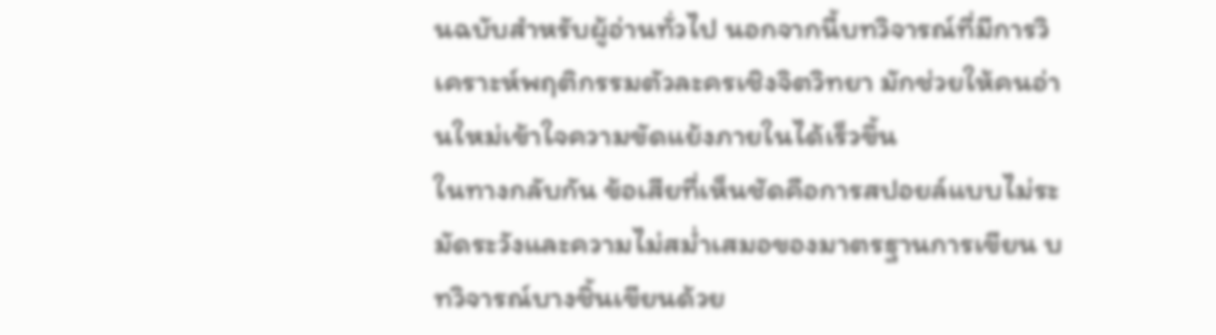นฉบับสำหรับผู้อ่านทั่วไป นอกจากนี้บทวิจารณ์ที่มีการวิเคราะห์พฤติกรรมตัวละครเชิงจิตวิทยา มักช่วยให้คนอ่านใหม่เข้าใจความขัดแย้งภายในได้เร็วขึ้น
ในทางกลับกัน ข้อเสียที่เห็นชัดคือการสปอยล์แบบไม่ระมัดระวังและความไม่สม่ำเสมอของมาตรฐานการเขียน บทวิจารณ์บางชิ้นเขียนด้วย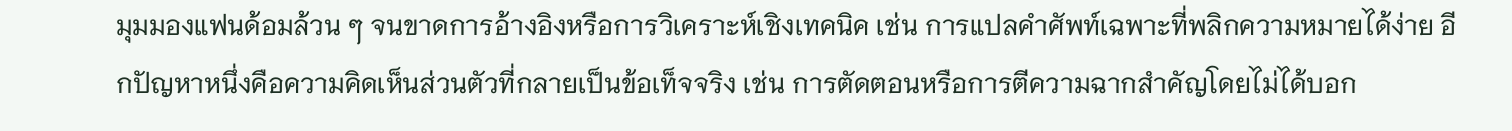มุมมองแฟนด้อมล้วน ๆ จนขาดการอ้างอิงหรือการวิเคราะห์เชิงเทคนิค เช่น การแปลคำศัพท์เฉพาะที่พลิกความหมายได้ง่าย อีกปัญหาหนึ่งคือความคิดเห็นส่วนตัวที่กลายเป็นข้อเท็จจริง เช่น การตัดตอนหรือการตีความฉากสำคัญโดยไม่ได้บอก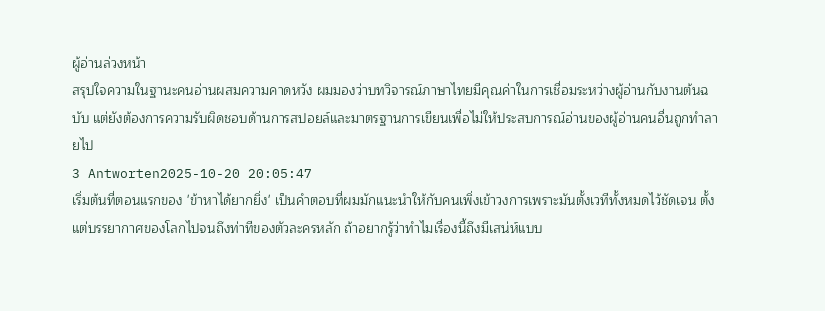ผู้อ่านล่วงหน้า
สรุปใจความในฐานะคนอ่านผสมความคาดหวัง ผมมองว่าบทวิจารณ์ภาษาไทยมีคุณค่าในการเชื่อมระหว่างผู้อ่านกับงานต้นฉบับ แต่ยังต้องการความรับผิดชอบด้านการสปอยล์และมาตรฐานการเขียนเพื่อไม่ให้ประสบการณ์อ่านของผู้อ่านคนอื่นถูกทำลายไป
3 Antworten2025-10-20 20:05:47
เริ่มต้นที่ตอนแรกของ 'ข้าหาได้ยากยิ่ง' เป็นคำตอบที่ผมมักแนะนำให้กับคนเพิ่งเข้าวงการเพราะมันตั้งเวทีทั้งหมดไว้ชัดเจน ตั้งแต่บรรยากาศของโลกไปจนถึงท่าทีของตัวละครหลัก ถ้าอยากรู้ว่าทำไมเรื่องนี้ถึงมีเสน่ห์แบบ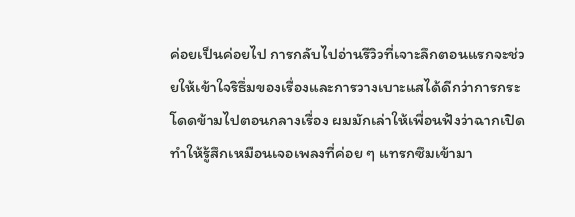ค่อยเป็นค่อยไป การกลับไปอ่านรีวิวที่เจาะลึกตอนแรกจะช่วยให้เข้าใจริธึ่มของเรื่องและการวางเบาะแสได้ดีกว่าการกระโดดข้ามไปตอนกลางเรื่อง ผมมักเล่าให้เพื่อนฟังว่าฉากเปิดทำให้รู้สึกเหมือนเจอเพลงที่ค่อย ๆ แทรกซึมเข้ามา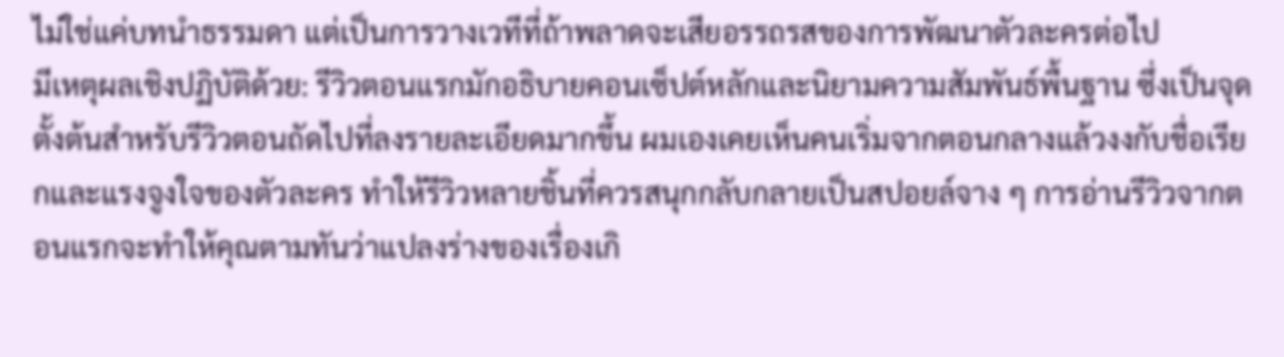ไม่ใช่แค่บทนำธรรมดา แต่เป็นการวางเวทีที่ถ้าพลาดจะเสียอรรถรสของการพัฒนาตัวละครต่อไป
มีเหตุผลเชิงปฏิบัติด้วย: รีวิวตอนแรกมักอธิบายคอนเซ็ปต์หลักและนิยามความสัมพันธ์พื้นฐาน ซึ่งเป็นจุดตั้งต้นสำหรับรีวิวตอนถัดไปที่ลงรายละเอียดมากขึ้น ผมเองเคยเห็นคนเริ่มจากตอนกลางแล้วงงกับชื่อเรียกและแรงจูงใจของตัวละคร ทำให้รีวิวหลายชิ้นที่ควรสนุกกลับกลายเป็นสปอยล์จาง ๆ การอ่านรีวิวจากตอนแรกจะทำให้คุณตามทันว่าแปลงร่างของเรื่องเกิ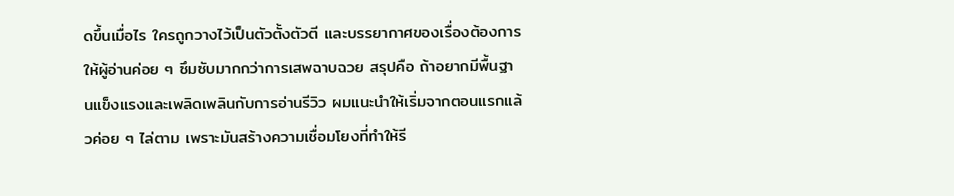ดขึ้นเมื่อไร ใครถูกวางไว้เป็นตัวตั้งตัวตี และบรรยากาศของเรื่องต้องการให้ผู้อ่านค่อย ๆ ซึมซับมากกว่าการเสพฉาบฉวย สรุปคือ ถ้าอยากมีพื้นฐานแข็งแรงและเพลิดเพลินกับการอ่านรีวิว ผมแนะนำให้เริ่มจากตอนแรกแล้วค่อย ๆ ไล่ตาม เพราะมันสร้างความเชื่อมโยงที่ทำให้รี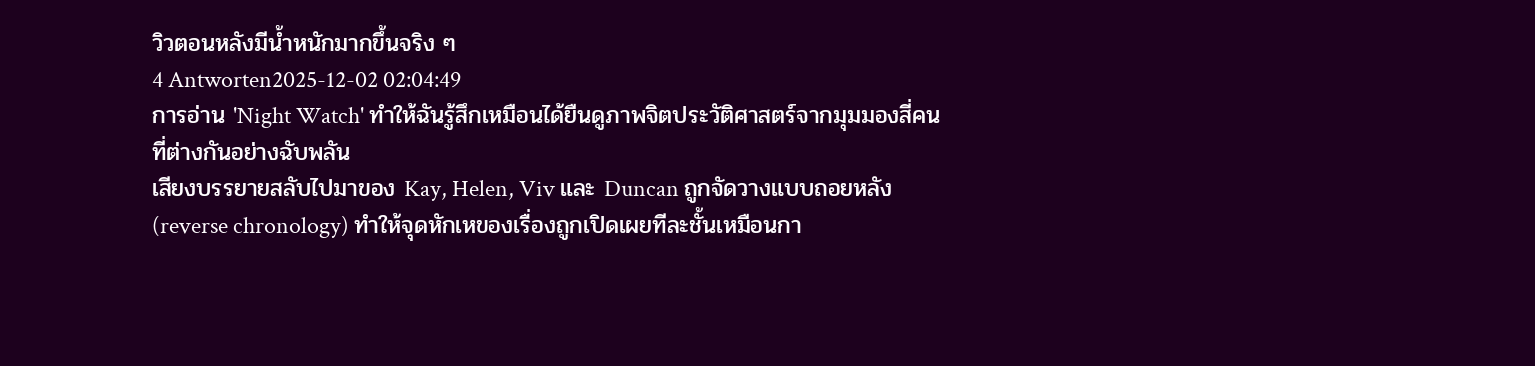วิวตอนหลังมีน้ำหนักมากขึ้นจริง ๆ
4 Antworten2025-12-02 02:04:49
การอ่าน 'Night Watch' ทำให้ฉันรู้สึกเหมือนได้ยืนดูภาพจิตประวัติศาสตร์จากมุมมองสี่คนที่ต่างกันอย่างฉับพลัน
เสียงบรรยายสลับไปมาของ Kay, Helen, Viv และ Duncan ถูกจัดวางแบบถอยหลัง (reverse chronology) ทำให้จุดหักเหของเรื่องถูกเปิดเผยทีละชั้นเหมือนกา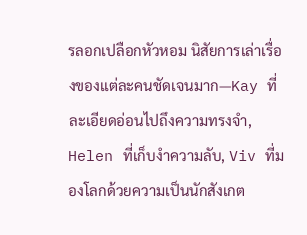รลอกเปลือกหัวหอม นิสัยการเล่าเรื่องของแต่ละคนชัดเจนมาก—Kay ที่ละเอียดอ่อนไปถึงความทรงจำ, Helen ที่เก็บงำความลับ, Viv ที่มองโลกด้วยความเป็นนักสังเกต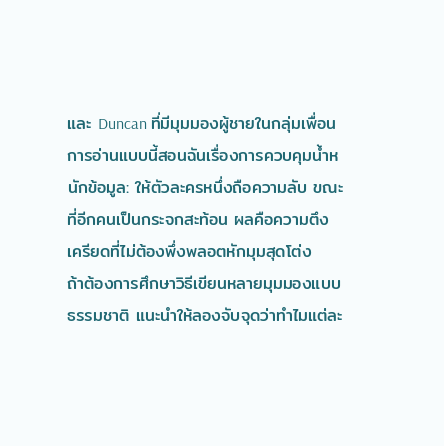และ Duncan ที่มีมุมมองผู้ชายในกลุ่มเพื่อน การอ่านแบบนี้สอนฉันเรื่องการควบคุมน้ำหนักข้อมูล: ให้ตัวละครหนึ่งถือความลับ ขณะที่อีกคนเป็นกระจกสะท้อน ผลคือความตึงเครียดที่ไม่ต้องพึ่งพลอตหักมุมสุดโต่ง
ถ้าต้องการศึกษาวิธีเขียนหลายมุมมองแบบธรรมชาติ แนะนำให้ลองจับจุดว่าทำไมแต่ละ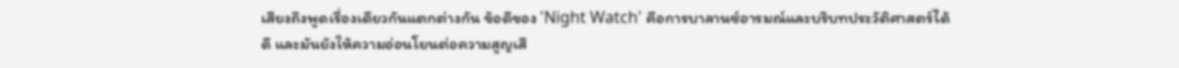เสียงถึงพูดเรื่องเดียวกันแตกต่างกัน ข้อดีของ 'Night Watch' คือการบาลานซ์อารมณ์และบริบทประวัติศาสตร์ได้ดี และมันยังให้ความอ่อนโยนต่อความสูญเสี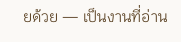ยด้วย — เป็นงานที่อ่าน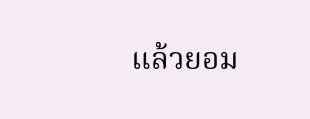แล้วยอม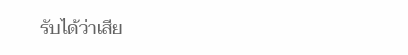รับได้ว่าเสีย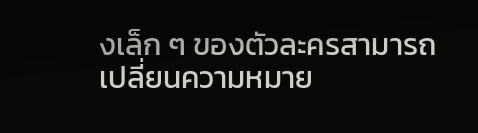งเล็ก ๆ ของตัวละครสามารถเปลี่ยนความหมาย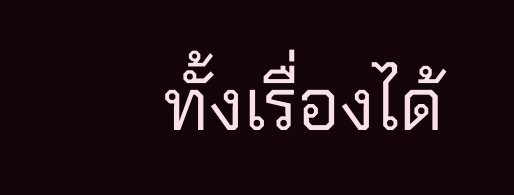ทั้งเรื่องได้